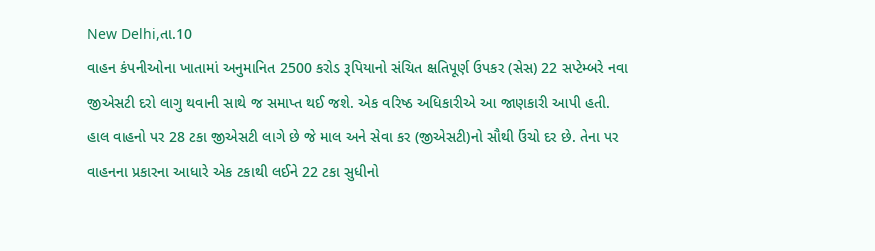New Delhi,તા.10
વાહન કંપનીઓના ખાતામાં અનુમાનિત 2500 કરોડ રૂપિયાનો સંચિત ક્ષતિપૂર્ણ ઉપકર (સેસ) 22 સપ્ટેમ્બરે નવા જીએસટી દરો લાગુ થવાની સાથે જ સમાપ્ત થઈ જશે. એક વરિષ્ઠ અધિકારીએ આ જાણકારી આપી હતી.
હાલ વાહનો પર 28 ટકા જીએસટી લાગે છે જે માલ અને સેવા કર (જીએસટી)નો સૌથી ઉંચો દર છે. તેના પર વાહનના પ્રકારના આધારે એક ટકાથી લઈને 22 ટકા સુધીનો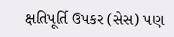ક્ષતિપૂર્તિ ઉપકર (સેસ) પણ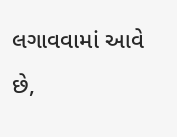લગાવવામાં આવે છે,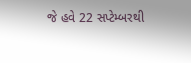જે હવે 22 સપ્ટેમ્બરથી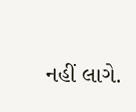નહીં લાગે.